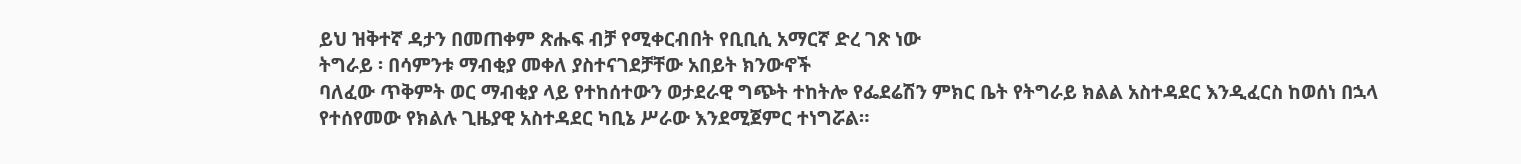ይህ ዝቅተኛ ዳታን በመጠቀም ጽሑፍ ብቻ የሚቀርብበት የቢቢሲ አማርኛ ድረ ገጽ ነው
ትግራይ ፡ በሳምንቱ ማብቂያ መቀለ ያስተናገደቻቸው አበይት ክንውኖች
ባለፈው ጥቅምት ወር ማብቂያ ላይ የተከሰተውን ወታደራዊ ግጭት ተከትሎ የፌደሬሽን ምክር ቤት የትግራይ ክልል አስተዳደር እንዲፈርስ ከወሰነ በኋላ የተሰየመው የክልሉ ጊዜያዊ አስተዳደር ካቢኔ ሥራው እንደሚጀምር ተነግሯል።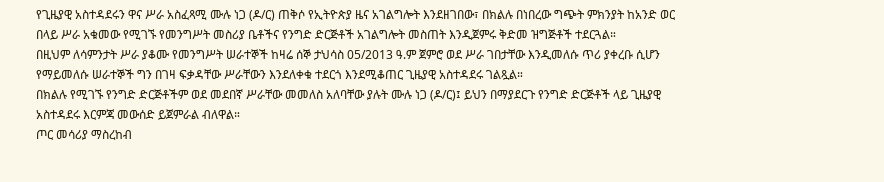የጊዜያዊ አስተዳደሩን ዋና ሥራ አስፈጻሚ ሙሉ ነጋ (ዶ/ር) ጠቅሶ የኢትዮጵያ ዜና አገልግሎት እንደዘገበው፣ በክልሉ በነበረው ግጭት ምክንያት ከአንድ ወር በላይ ሥራ አቁመው የሚገኙ የመንግሥት መስሪያ ቤቶችና የንግድ ድርጅቶች አገልግሎት መስጠት እንዲጀምሩ ቅድመ ዝግጅቶች ተደርጓል።
በዚህም ለሳምንታት ሥራ ያቆሙ የመንግሥት ሠራተኞች ከዛሬ ሰኞ ታህሳስ 05/2013 ዓ.ም ጀምሮ ወደ ሥራ ገበታቸው እንዲመለሱ ጥሪ ያቀረቡ ሲሆን የማይመለሱ ሠራተኞች ግን በገዛ ፍቃዳቸው ሥራቸውን እንደለቀቁ ተደርጎ እንደሚቆጠር ጊዜያዊ አስተዳደሩ ገልጿል።
በክልሉ የሚገኙ የንግድ ድርጅቶችም ወደ መደበኛ ሥራቸው መመለስ አለባቸው ያሉት ሙሉ ነጋ (ዶ/ር)፤ ይህን በማያደርጉ የንግድ ድርጅቶች ላይ ጊዜያዊ አስተዳደሩ እርምጃ መውሰድ ይጀምራል ብለዋል።
ጦር መሳሪያ ማስረከብ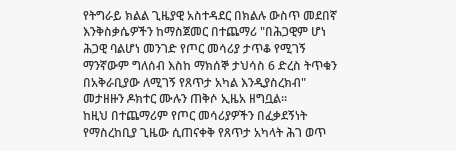የትግራይ ክልል ጊዜያዊ አስተዳደር በክልሉ ውስጥ መደበኛ እንቅስቃሴዎችን ከማስጀመር በተጨማሪ "በሕጋዊም ሆነ ሕጋዊ ባልሆነ መንገድ የጦር መሳሪያ ታጥቆ የሚገኝ ማንኛውም ግለሰብ እስከ ማክሰኞ ታህሳስ 6 ድረስ ትጥቁን በአቅራቢያው ለሚገኝ የጸጥታ አካል እንዲያስረክብ" መታዘዙን ዶክተር ሙሉን ጠቅሶ ኢዜአ ዘግቧል።
ከዚህ በተጨማሪም የጦር መሳሪያዎችን በፈቃደኝነት የማስረከቢያ ጊዜው ሲጠናቀቅ የጸጥታ አካላት ሕገ ወጥ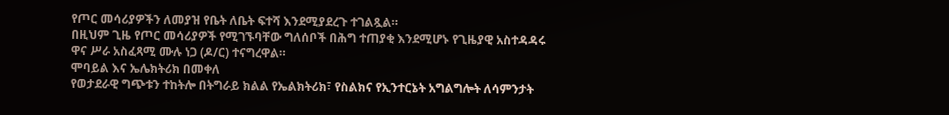የጦር መሳሪያዎችን ለመያዝ የቤት ለቤት ፍተሻ እንደሚያደረጉ ተገልጿል።
በዚህም ጊዜ የጦር መሳሪያዎች የሚገኙባቸው ግለሰቦች በሕግ ተጠያቂ እንደሚሆኑ የጊዜያዊ አስተዳዳሩ ዋና ሥራ አስፈጻሚ ሙሉ ነጋ (ዶ/ር) ተናግረዋል።
ሞባይል እና ኤሌክትሪክ በመቀለ
የወታደራዊ ግጭቱን ተከትሎ በትግራይ ክልል የኤልክትሪክ፣ የስልክና የኢንተርኔት አግልግሎት ለሳምንታት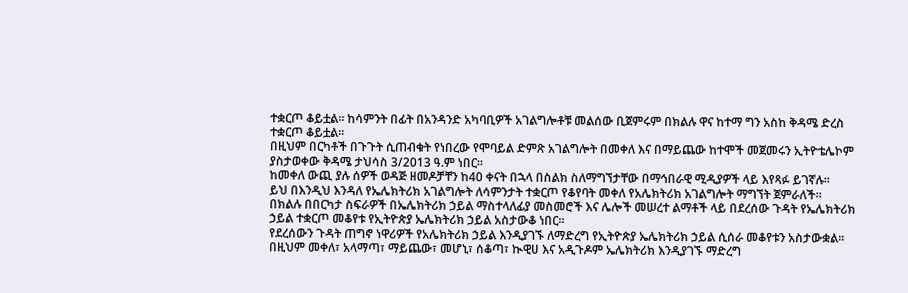ተቋርጦ ቆይቷል። ከሳምንት በፊት በአንዳንድ አካባቢዎች አገልግሎቶቹ መልሰው ቢጀምሩም በክልሉ ዋና ከተማ ግን አስከ ቅዳሜ ድረስ ተቋርጦ ቆይቷል።
በዚህም በርካቶች በጉጉት ሲጠብቁት የነበረው የሞባይል ድምጽ አገልግሎት በመቀለ እና በማይጨው ከተሞች መጀመሩን ኢትዮቴሌኮም ያስታወቀው ቅዳሜ ታህሳስ 3/2013 ዓ.ም ነበር።
ከመቀለ ውጪ ያሉ ሰዎች ወዳጅ ዘመዶቻቸን ከ40 ቀናት በኋላ በስልክ ስለማግኘታቸው በማኅበራዊ ሚዲያዎች ላይ እየጻፉ ይገኛሉ።
ይህ በእንዲህ እንዳለ የኤሌክትሪክ አገልግሎት ለሳምንታት ተቋርጦ የቆየባት መቀለ የአሌክትሪክ አገልግሎት ማግኘት ጀምራለች።
በክልሉ በበርካታ ስፍራዎች በኤሌክትሪክ ኃይል ማስተላለፊያ መስመሮች እና ሌሎች መሠረተ ልማቶች ላይ በደረሰው ጉዳት የኤሌክትሪክ ኃይል ተቋርጦ መቆየቱ የኢትዮጵያ ኤሌክትሪክ ኃይል አስታውቆ ነበር።
የደረሰውን ጉዳት ጠግኖ ነዋሪዎች የአሌክትሪክ ኃይል እንዲያገኙ ለማድረግ የኢትዮጵያ ኤሌክትሪክ ኃይል ሲሰራ መቆየቱን አስታውቋል።
በዚህም መቀለ፣ አላማጣ፣ ማይጨው፣ መሆኒ፣ ሰቆጣ፣ ኲዊሀ እና አዲጉዶም ኤሌክትሪክ እንዲያገኙ ማድረግ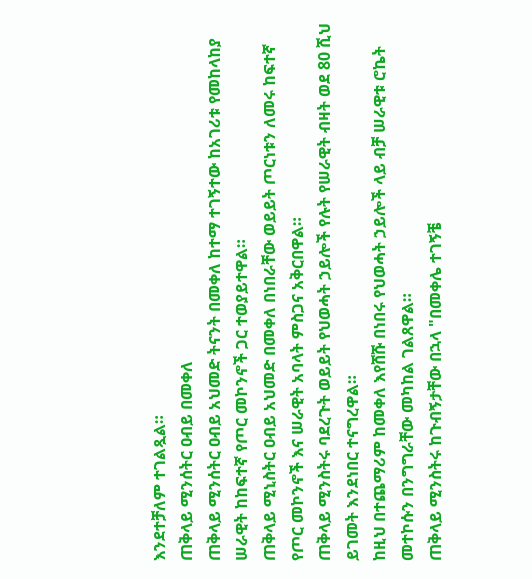እንደተቻለም ተገልጿል።
ጠቅላይ ሚንሰትር ዐብይ በመቀለ
ጠቅላይ ሚንሰትር ዐብይ አህመድ ትናንት በመቀለ ከተማ ተገኝተው ከአገሪቱ የመከላከያ ሠራዊት ከከፍተኛ የጦር መኮንኖች ጋር ተወያይተዋል።
ጠቅላይ ሚኒስትር ዐብይ አህመድ በመቀለ በነበራቸው ወይይት ጦርነቱን ለመሩ ከፍተኛ የጦር መኮንኖች እና ሠራዊት አባላት ምስጋና አቅርበዋል።
ጠቅላይ ሚንስትሩ ባደረጉት ወይይት የህወሓት ኃይሎች የሉት የሠራዊት ብዛት ወደ 80 ሺህ ይገመት እንደነበር ተናግረዋል።
ከዚህ በተጨማሪም ከመቀለ እየሸሹ በነበሩ የህወሓት ኃይሎች ላይ ብቻ ሠራዊቱ ሮኬት መተኮሱን በንግግራቸው መካከል ገልጸዋል።
ጠቅላይ ሚንስትሩ ከጉብኝታቸው በኋላ "በመቀሌ ተገኝቼ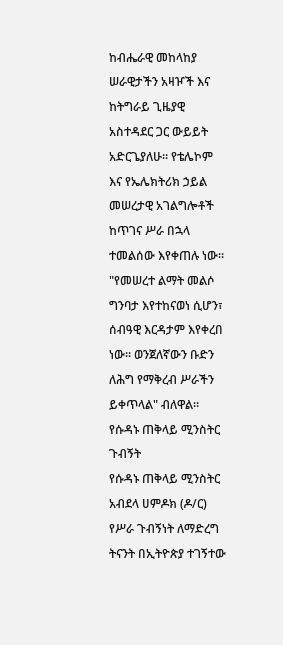ከብሔራዊ መከላከያ ሠራዊታችን አዛዦች እና ከትግራይ ጊዜያዊ አስተዳደር ጋር ውይይት አድርጌያለሁ። የቴሌኮም እና የኤሌክትሪክ ኃይል መሠረታዊ አገልግሎቶች ከጥገና ሥራ በኋላ ተመልሰው እየቀጠሉ ነው።
"የመሠረተ ልማት መልሶ ግንባታ እየተከናወነ ሲሆን፣ ሰብዓዊ እርዳታም እየቀረበ ነው። ወንጀለኛውን ቡድን ለሕግ የማቅረብ ሥራችን ይቀጥላል" ብለዋል።
የሱዳኑ ጠቅላይ ሚንስትር ጉብኝት
የሱዳኑ ጠቅላይ ሚንስትር አብደላ ሀምዶክ (ዶ/ር) የሥራ ጉብኝነት ለማድረግ ትናንት በኢትዮጵያ ተገኝተው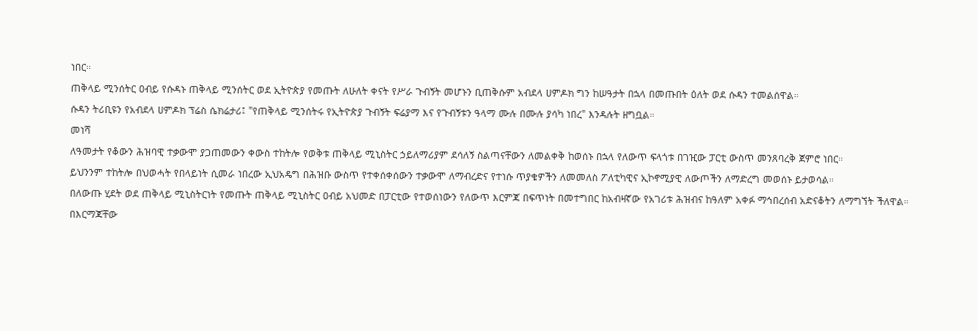ነበር።
ጠቅላይ ሚንሰትር ዐብይ የሱዳኑ ጠቅላይ ሚንሰትር ወደ ኢትዮጵያ የመጡት ለሁለት ቀናት የሥራ ጉብኝት መሆኑን ቢጠቅሱም አብደላ ሀምዶክ ግን ከሠዓታት በኋላ በመጡበት ዕለት ወደ ሱዳን ተመልሰዋል።
ሱዳን ትሪቢዩን የአብደላ ሀምዶክ ፕሬስ ሴክሬታሪ፤ "የጠቅላይ ሚንሰትሩ የኢትዮጵያ ጉብኝት ፍሬያማ እና የጉብኝቱን ዓላማ ሙሉ በሙሉ ያሳካ ነበረ" እንዳሉት ዘግቧል።
መነሻ
ለዓመታት የቆውን ሕዝባዊ ተቃውሞ ያጋጠመውን ቀውስ ተከትሎ የወቅቱ ጠቅላይ ሚኒስትር ኃይለማሪያም ደሳለኝ ስልጣናቸውን ለመልቀቅ ከወሰኑ በኋላ የለውጥ ፍላጎቱ በገዢው ፓርቲ ውስጥ መንጸባረቅ ጀምሮ ነበር።
ይህንንም ተከትሎ በህወሓት የበላይነት ሲመራ ነበረው ኢህአዴግ በሕዝቡ ውስጥ የተቀሰቀሰውን ተቃውሞ ለማብረድና የተነሱ ጥያቄዎችን ለመመለስ ፖለቲካዊና ኢኮኖሚያዊ ለውጦችን ለማድረግ መወሰኑ ይታወሳል።
በለውጡ ሂደት ወደ ጠቅላይ ሚኒስትርነት የመጡት ጠቅላይ ሚኒስትር ዐብይ አህመድ በፓርቲው የተወሰነውን የለውጥ እርምጃ በፍጥነት በመተግበር ከአብዛኛው የአገሪቱ ሕዝብና ከዓለም አቀፉ ማኅበረሰብ አድናቆትን ለማግኘት ችለዋል።
በእርማጃቸው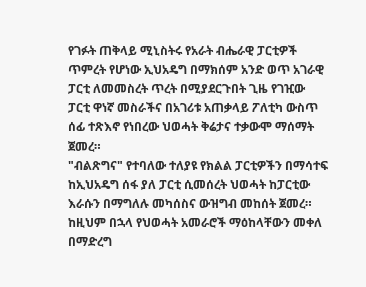የገፉት ጠቅላይ ሚኒስትሩ የአራት ብሔራዊ ፓርቲዎች ጥምረት የሆነው ኢህአዴግ በማክሰም አንድ ወጥ አገራዊ ፓርቲ ለመመስረት ጥረት በሚያደርጉበት ጊዜ የገዢው ፓርቲ ዋነኛ መስራችና በአገሪቱ አጠቃላይ ፖለቲካ ውስጥ ሰፊ ተጽእኖ የነበረው ህወሓት ቅሬታና ተቃውሞ ማሰማት ጀመረ።
"ብልጽግና" የተባለው ተለያዩ የክልል ፓርቲዎችን በማሳተፍ ከኢህአዴግ ሰፋ ያለ ፓርቲ ሲመሰረት ህወሓት ከፓርቲው እራሱን በማግለሉ መካሰስና ውዝግብ መከሰት ጀመረ። ከዚህም በኋላ የህወሓት አመራሮች ማዕከላቸውን መቀለ በማድረግ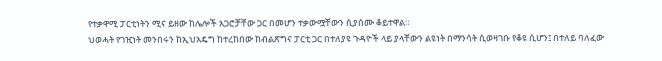የተቃዋሚ ፓርቲነትን ሚና ይዘው ከሌሎች አጋሮቻቸው ጋር በመሆን ተቃውሟቸውን ሲያሰሙ ቆይተዋል።
ህወሓት የገዢነት መንበሩን ከኢህአዴግ ከተረከበው ከብልጽግና ፓርቲ ጋር በተለያዩ ጉዳዮች ላይ ያላቸውን ልዩነት በማንሳት ሲወዛገቡ የቆዩ ሲሆን፤ በተለይ ባለፈው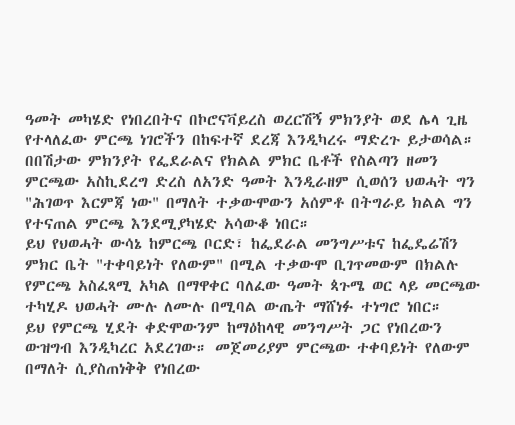ዓመት መካሄድ የነበረበትና በኮሮናቫይረስ ወረርሽኝ ምክንያት ወደ ሌላ ጊዜ የተላለፈው ምርጫ ነገሮችን በከፍተኛ ደረጃ እንዲካረሩ ማድረጉ ይታወሳል።
በበሽታው ምክንያት የፌደራልና የክልል ምክር ቤቶች የስልጣን ዘመን ምርጫው አስኪደረግ ድረስ ለአንድ ዓመት እንዲራዘም ሲወሰን ህወሓት ግን "ሕገወጥ እርምጃ ነው" በማለት ተቃውሞውን አሰምቶ በትግራይ ክልል ግን የተናጠል ምርጫ እንደሚያካሄድ አሳውቆ ነበር።
ይህ የህወሓት ውሳኔ ከምርጫ ቦርድ፣ ከፌደራል መንግሥቱና ከፌዴሬሽን ምክር ቤት "ተቀባይነት የለውም" በሚል ተቃውሞ ቢገጥመውም በክልሉ የምርጫ አስፈጻሚ አካል በማዋቀር ባለፈው ዓመት ጳጉሜ ወር ላይ መርጫው ተካሂዶ ህወሓት ሙሉ ለሙሉ በሚባል ውጤት ማሸነፉ ተነግሮ ነበር።
ይህ የምርጫ ሂደት ቀድሞውንም ከማዕከላዊ መንግሥት ጋር የነበረውን ውዝግብ እንዲካረር አደረገው። መጀመሪያም ምርጫው ተቀባይነት የለውም በማለት ሲያስጠነቅቅ የነበረው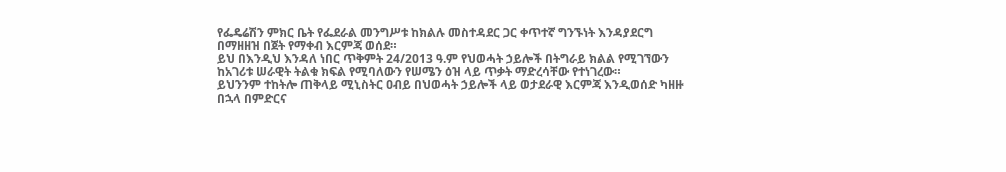የፌዴሬሽን ምክር ቤት የፌደራል መንግሥቱ ከክልሉ መስተዳደር ጋር ቀጥተኛ ግንኙነት እንዳያደርግ በማዘዘዝ በጀት የማቀብ እርምጃ ወሰደ።
ይህ በእንዲህ እንዳለ ነበር ጥቅምት 24/2013 ዓ.ም የህወሓት ኃይሎች በትግራይ ክልል የሚገኘውን ከአገሪቱ ሠራዊት ትልቁ ክፍል የሚባለውን የሠሜን ዕዝ ላይ ጥቃት ማድረሳቸው የተነገረው።
ይህንንም ተከትሎ ጠቅላይ ሚኒስትር ዐብይ በህወሓት ኃይሎች ላይ ወታደራዊ እርምጃ እንዲወሰድ ካዘዙ በኋላ በምድርና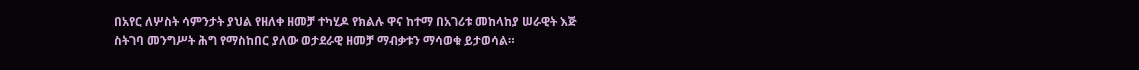በአየር ለሦስት ሳምንታት ያህል የዘለቀ ዘመቻ ተካሂዶ የክልሉ ዋና ከተማ በአገሪቱ መከላከያ ሠራዊት እጅ ስትገባ መንግሥት ሕግ የማስከበር ያለው ወታደራዊ ዘመቻ ማብቃቱን ማሳወቁ ይታወሳል።